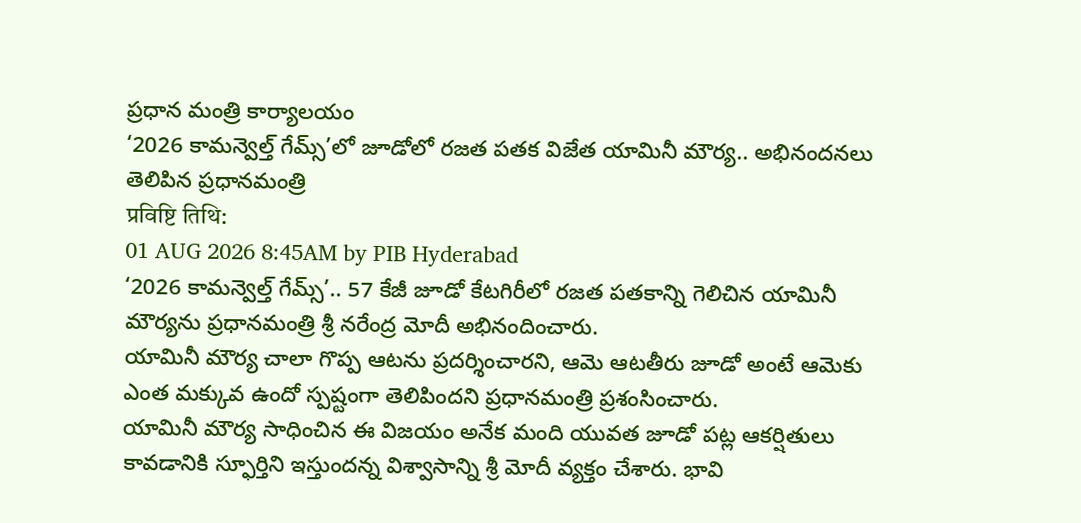ప్రధాన మంత్రి కార్యాలయం
‘2026 కామన్వెల్త్ గేమ్స్’లో జూడోలో రజత పతక విజేత యామినీ మౌర్య.. అభినందనలు తెలిపిన ప్రధానమంత్రి
प्रविष्टि तिथि:
01 AUG 2026 8:45AM by PIB Hyderabad
‘2026 కామన్వెల్త్ గేమ్స్’.. 57 కేజీ జూడో కేటగిరీలో రజత పతకాన్ని గెలిచిన యామినీ మౌర్యను ప్రధానమంత్రి శ్రీ నరేంద్ర మోదీ అభినందించారు.
యామినీ మౌర్య చాలా గొప్ప ఆటను ప్రదర్శించారని, ఆమె ఆటతీరు జూడో అంటే ఆమెకు ఎంత మక్కువ ఉందో స్పష్టంగా తెలిపిందని ప్రధానమంత్రి ప్రశంసించారు.
యామినీ మౌర్య సాధించిన ఈ విజయం అనేక మంది యువత జూడో పట్ల ఆకర్షితులు కావడానికి స్ఫూర్తిని ఇస్తుందన్న విశ్వాసాన్ని శ్రీ మోదీ వ్యక్తం చేశారు. భావి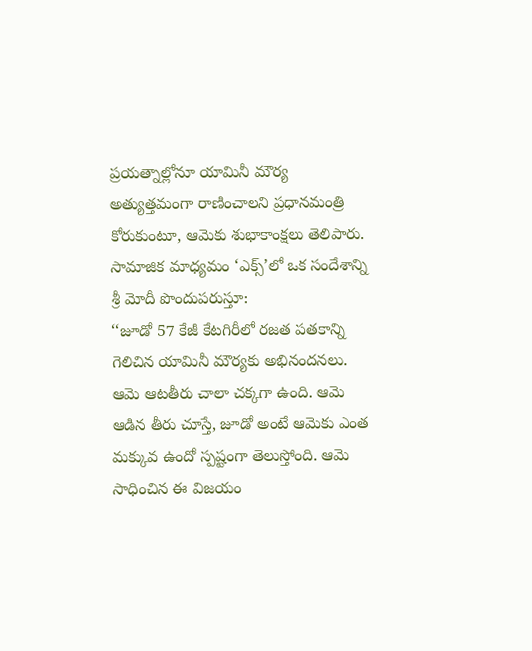ప్రయత్నాల్లోనూ యామినీ మౌర్య అత్యుత్తమంగా రాణించాలని ప్రధానమంత్రి కోరుకుంటూ, ఆమెకు శుభాకాంక్షలు తెలిపారు.
సామాజిక మాధ్యమం ‘ఎక్స్’లో ఒక సందేశాన్ని శ్రీ మోదీ పొందుపరుస్తూ:
‘‘జూడో 57 కేజీ కేటగిరీలో రజత పతకాన్ని గెలిచిన యామినీ మౌర్యకు అభినందనలు. ఆమె ఆటతీరు చాలా చక్కగా ఉంది. ఆమె ఆడిన తీరు చూస్తే, జూడో అంటే ఆమెకు ఎంత మక్కువ ఉందో స్పష్టంగా తెలుస్తోంది. ఆమె సాధించిన ఈ విజయం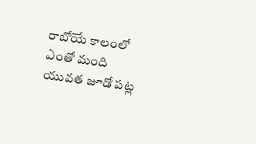రాబోయే కాలంలో ఎంతో మంది యువత జూడో పట్ల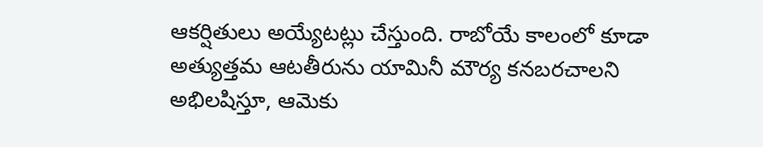ఆకర్షితులు అయ్యేటట్లు చేస్తుంది. రాబోయే కాలంలో కూడా అత్యుత్తమ ఆటతీరును యామినీ మౌర్య కనబరచాలని అభిలషిస్తూ, ఆమెకు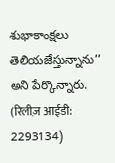శుభాకాంక్షలు తెలియజేస్తున్నాను’’ అని పేర్కొన్నారు.
(रिलीज़ आईडी: 2293134)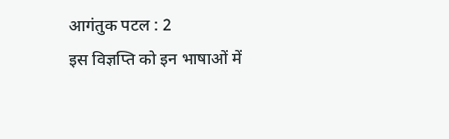आगंतुक पटल : 2
इस विज्ञप्ति को इन भाषाओं में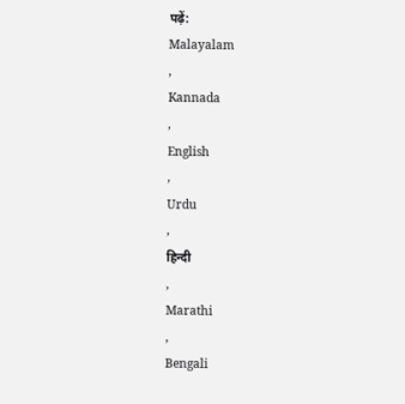पढ़ें:
Malayalam
,
Kannada
,
English
,
Urdu
,
हिन्दी
,
Marathi
,
Bengali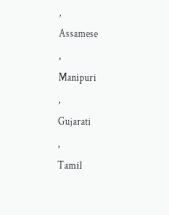,
Assamese
,
Manipuri
,
Gujarati
,
Tamil